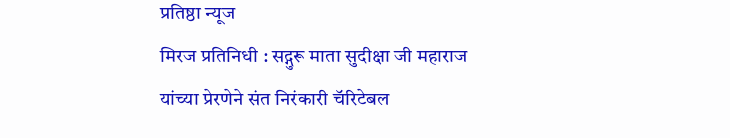प्रतिष्ठा न्यूज
मिरज प्रतिनिधी : सद्गुरू माता सुदीक्षा जी महाराज यांच्या प्रेरणेने संत निरंकारी चॅरिटेबल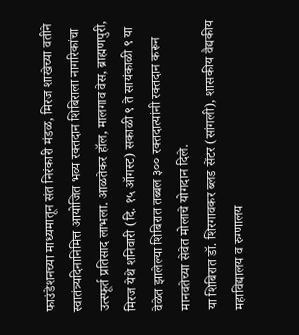फाउंडेशनच्या माध्यमातून संत निरंकारी मंडळ, मिरज शाखेच्या वतीने स्वातंत्र्यदिनानिमित्त आयोजित भव्य रक्तदान शिबिराला नागरिकांचा उत्स्फूर्त प्रतिसाद लाभला. आळतेकर हॉल, मालगाव वेस, ब्राह्मणपुरी, मिरज येथे शनिवारी (दि. १५ ऑगस्ट) सकाळी ९ ते सायंकाळी ९ या वेळेत झालेल्या शिबिरात तब्बल ३०० रक्तदात्यांनी रक्तदान करून मानवतेच्या सेवेत मोलाचे योगदान दिले.
या शिबिरात डॉ. शिरगावकर ब्लड सेंटर (सांगली), शासकीय वैद्यकीय महाविद्यालय व रुग्णालय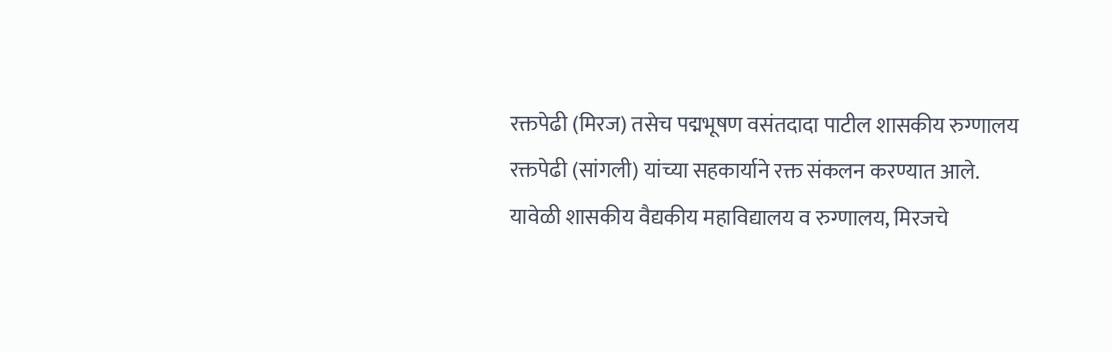रक्तपेढी (मिरज) तसेच पद्मभूषण वसंतदादा पाटील शासकीय रुग्णालय रक्तपेढी (सांगली) यांच्या सहकार्याने रक्त संकलन करण्यात आले.
यावेळी शासकीय वैद्यकीय महाविद्यालय व रुग्णालय, मिरजचे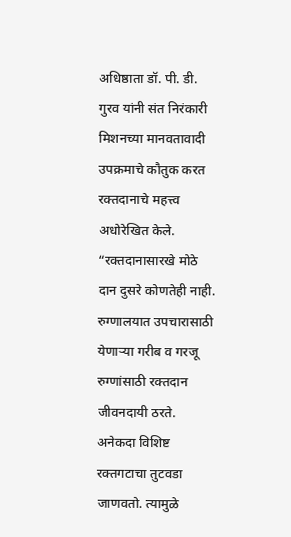अधिष्ठाता डॉ. पी. डी. गुरव यांनी संत निरंकारी मिशनच्या मानवतावादी उपक्रमाचे कौतुक करत रक्तदानाचे महत्त्व अधोरेखित केले. “रक्तदानासारखे मोठे दान दुसरे कोणतेही नाही. रुग्णालयात उपचारासाठी येणाऱ्या गरीब व गरजू रुग्णांसाठी रक्तदान जीवनदायी ठरते. अनेकदा विशिष्ट रक्तगटाचा तुटवडा जाणवतो. त्यामुळे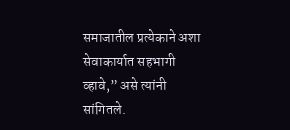समाजातील प्रत्येकाने अशा सेवाकार्यात सहभागी व्हावे,” असे त्यांनी सांगितले.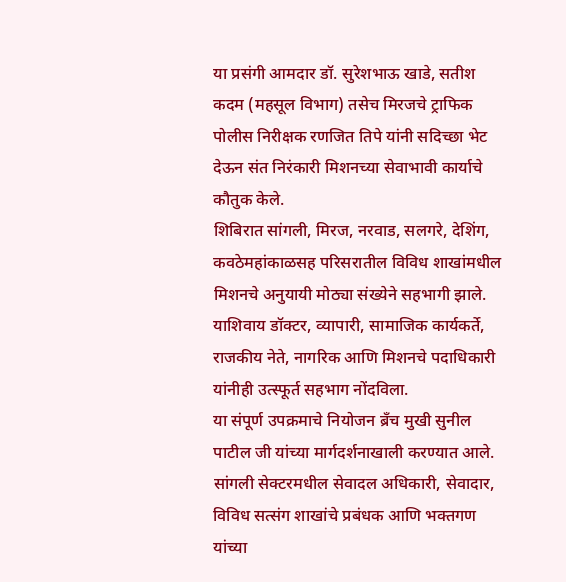या प्रसंगी आमदार डॉ. सुरेशभाऊ खाडे, सतीश कदम (महसूल विभाग) तसेच मिरजचे ट्राफिक पोलीस निरीक्षक रणजित तिपे यांनी सदिच्छा भेट देऊन संत निरंकारी मिशनच्या सेवाभावी कार्याचे कौतुक केले.
शिबिरात सांगली, मिरज, नरवाड, सलगरे, देशिंग, कवठेमहांकाळसह परिसरातील विविध शाखांमधील मिशनचे अनुयायी मोठ्या संख्येने सहभागी झाले. याशिवाय डॉक्टर, व्यापारी, सामाजिक कार्यकर्ते, राजकीय नेते, नागरिक आणि मिशनचे पदाधिकारी यांनीही उत्स्फूर्त सहभाग नोंदविला.
या संपूर्ण उपक्रमाचे नियोजन ब्रँच मुखी सुनील पाटील जी यांच्या मार्गदर्शनाखाली करण्यात आले. सांगली सेक्टरमधील सेवादल अधिकारी, सेवादार, विविध सत्संग शाखांचे प्रबंधक आणि भक्तगण यांच्या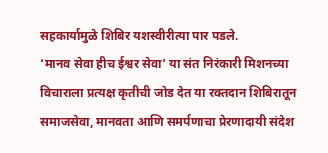सहकार्यामुळे शिबिर यशस्वीरीत्या पार पडले.
‘मानव सेवा हीच ईश्वर सेवा’ या संत निरंकारी मिशनच्या विचाराला प्रत्यक्ष कृतीची जोड देत या रक्तदान शिबिरातून समाजसेवा, मानवता आणि समर्पणाचा प्रेरणादायी संदेश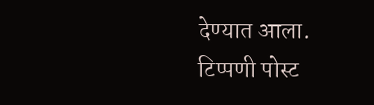देण्यात आला.
टिप्पणी पोस्ट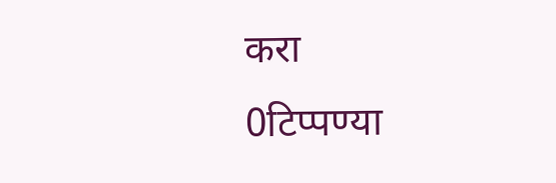करा
0टिप्पण्या